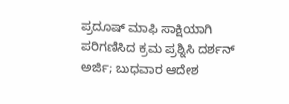ಪ್ರದೂಷ್‌ ಮಾಫಿ ಸಾಕ್ಷಿಯಾಗಿ ಪರಿಗಣಿಸಿದ ಕ್ರಮ ಪ್ರಶ್ನಿಸಿ ದರ್ಶನ್‌ ಅರ್ಜಿ; ಬುಧವಾರ ಆದೇಶ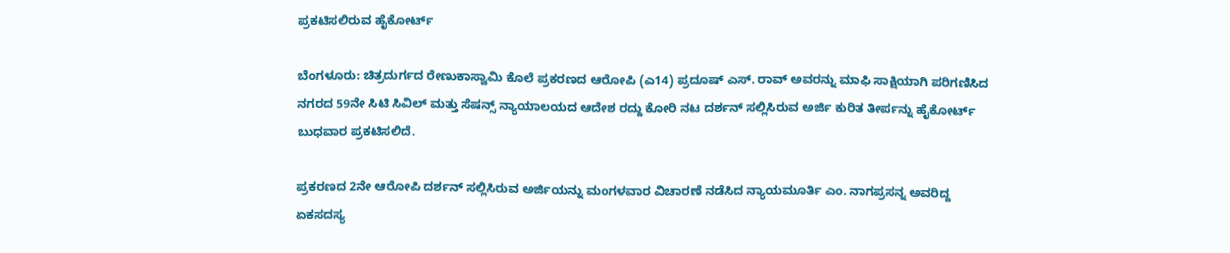ಪ್ರಕಟಿಸಲಿರುವ ಹೈಕೋರ್ಟ್‌

ಬೆಂಗಳೂರು: ಚಿತ್ರದುರ್ಗದ ರೇಣುಕಾಸ್ವಾಮಿ ಕೊಲೆ ಪ್ರಕರಣದ ಆರೋಪಿ (ಎ14) ಪ್ರದೂಷ್‌ ಎಸ್‌. ರಾವ್‌ ಅವರನ್ನು ಮಾಫಿ ಸಾಕ್ಷಿಯಾಗಿ ಪರಿಗಣಿಸಿದ ನಗರದ 59ನೇ ಸಿಟಿ ಸಿವಿಲ್‌ ಮತ್ತು ಸೆಷನ್ಸ್ ನ್ಯಾಯಾಲಯದ ಆದೇಶ ರದ್ದು ಕೋರಿ ನಟ ದರ್ಶನ್‌ ಸಲ್ಲಿಸಿರುವ ಅರ್ಜಿ ಕುರಿತ ತೀರ್ಪನ್ನು ಹೈಕೋರ್ಟ್‌ ಬುಧವಾರ ಪ್ರಕಟಿಸಲಿದೆ.

ಪ್ರಕರಣದ 2ನೇ ಆರೋಪಿ ದರ್ಶನ್‌ ಸಲ್ಲಿಸಿರುವ ಅರ್ಜಿಯನ್ನು ಮಂಗಳವಾರ ವಿಚಾರಣೆ ನಡೆಸಿದ ನ್ಯಾಯಮೂರ್ತಿ ಎಂ. ನಾಗಪ್ರಸನ್ನ ಅವರಿದ್ದ ಏಕಸದಸ್ಯ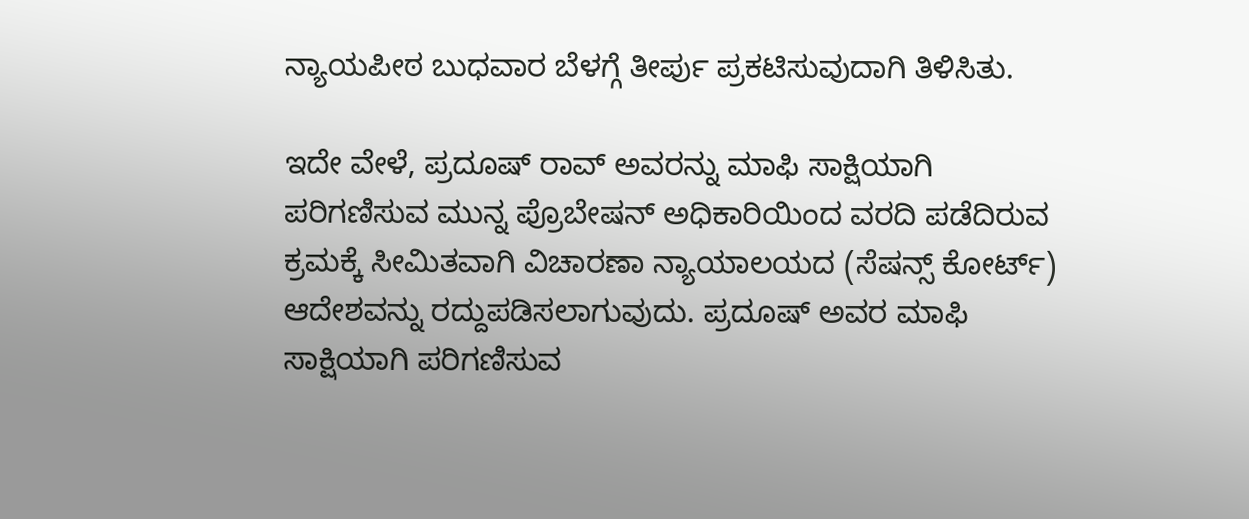ನ್ಯಾಯಪೀಠ ಬುಧವಾರ ಬೆಳಗ್ಗೆ ತೀರ್ಪು ಪ್ರಕಟಿಸುವುದಾಗಿ ತಿಳಿಸಿತು.

ಇದೇ ವೇಳೆ, ಪ್ರದೂಷ್‌ ರಾವ್ ಅವರನ್ನು ಮಾಫಿ ಸಾಕ್ಷಿಯಾಗಿ ಪರಿಗಣಿಸುವ ಮುನ್ನ ಪ್ರೊಬೇಷನ್‌ ಅಧಿಕಾರಿಯಿಂದ ವರದಿ ಪಡೆದಿರುವ ಕ್ರಮಕ್ಕೆ ಸೀಮಿತವಾಗಿ ವಿಚಾರಣಾ ನ್ಯಾಯಾಲಯದ (ಸೆಷನ್ಸ್‌ ಕೋರ್ಟ್‌) ಆದೇಶವನ್ನು ರದ್ದುಪಡಿಸಲಾಗುವುದು. ಪ್ರದೂಷ್‌ ಅವರ ಮಾಫಿ ಸಾಕ್ಷಿಯಾಗಿ ಪರಿಗಣಿಸುವ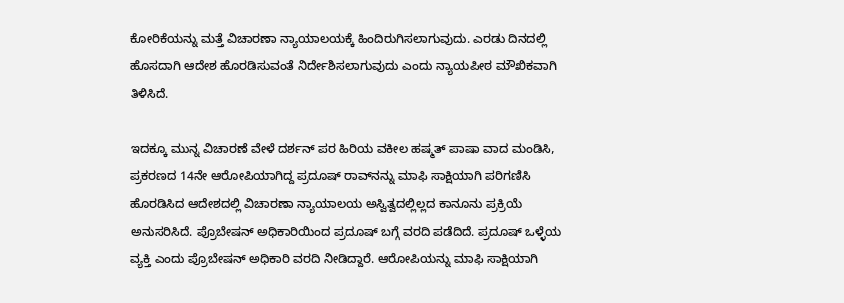ಕೋರಿಕೆಯನ್ನು ಮತ್ತೆ ವಿಚಾರಣಾ ನ್ಯಾಯಾಲಯಕ್ಕೆ ಹಿಂದಿರುಗಿಸಲಾಗುವುದು. ಎರಡು ದಿನದಲ್ಲಿ ಹೊಸದಾಗಿ ಆದೇಶ ಹೊರಡಿಸುವಂತೆ ನಿರ್ದೇಶಿಸಲಾಗುವುದು ಎಂದು ನ್ಯಾಯಪೀಠ ಮೌಖಿಕವಾಗಿ ತಿಳಿಸಿದೆ.

ಇದಕ್ಕೂ ಮುನ್ನ ವಿಚಾರಣೆ ವೇಳೆ ದರ್ಶನ್‌ ಪರ ಹಿರಿಯ ವಕೀಲ ಹಷ್ಮತ್ ಪಾಷಾ ವಾದ ಮಂಡಿಸಿ, ಪ್ರಕರಣದ 14ನೇ ಆರೋಪಿಯಾಗಿದ್ದ ಪ್ರದೂಷ್‌ ರಾವ್‌ನನ್ನು ಮಾಫಿ ಸಾಕ್ಷಿಯಾಗಿ ಪರಿಗಣಿಸಿ ಹೊರಡಿಸಿದ ಆದೇಶದಲ್ಲಿ ವಿಚಾರಣಾ ನ್ಯಾಯಾಲಯ ಅಸ್ವಿತ್ವದಲ್ಲಿಲ್ಲದ ಕಾನೂನು ಪ್ರಕ್ರಿಯೆ ಅನುಸರಿಸಿದೆ. ಪ್ರೊಬೇಷನ್ ಅಧಿಕಾರಿಯಿಂದ ಪ್ರದೂಷ್‌ ಬಗ್ಗೆ ವರದಿ ಪಡೆದಿದೆ. ಪ್ರದೂಷ್‌ ಒಳ್ಳೆಯ ವ್ಯಕ್ತಿ ಎಂದು ಪ್ರೊಬೇಷನ್‌ ಅಧಿಕಾರಿ ವರದಿ ನೀಡಿದ್ದಾರೆ. ಆರೋಪಿಯನ್ನು ಮಾಫಿ ಸಾಕ್ಷಿಯಾಗಿ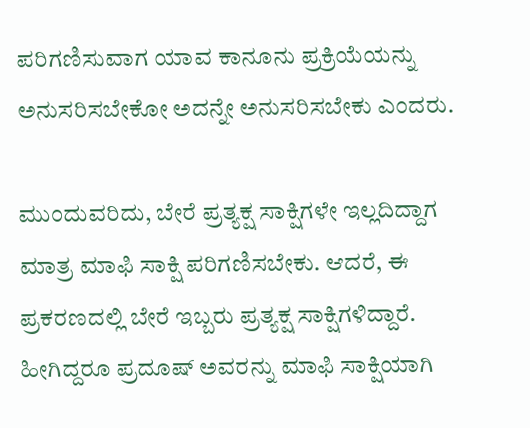ಪರಿಗಣಿಸುವಾಗ ಯಾವ ಕಾನೂನು ಪ್ರಕ್ರಿಯೆಯನ್ನು ಅನುಸರಿಸಬೇಕೋ ಅದನ್ನೇ ಅನುಸರಿಸಬೇಕು ಎಂದರು.

ಮುಂದುವರಿದು, ಬೇರೆ ಪ್ರತ್ಯಕ್ಷ ಸಾಕ್ಷಿಗಳೇ ಇಲ್ಲದಿದ್ದಾಗ ಮಾತ್ರ ಮಾಫಿ ಸಾಕ್ಷಿ ಪರಿಗಣಿಸಬೇಕು. ಆದರೆ, ಈ ಪ್ರಕರಣದಲ್ಲಿ ಬೇರೆ ಇಬ್ಬರು ಪ್ರತ್ಯಕ್ಷ ಸಾಕ್ಷಿಗಳಿದ್ದಾರೆ. ಹೀಗಿದ್ದರೂ ಪ್ರದೂಷ್‌ ಅವರನ್ನು ಮಾಫಿ ಸಾಕ್ಷಿಯಾಗಿ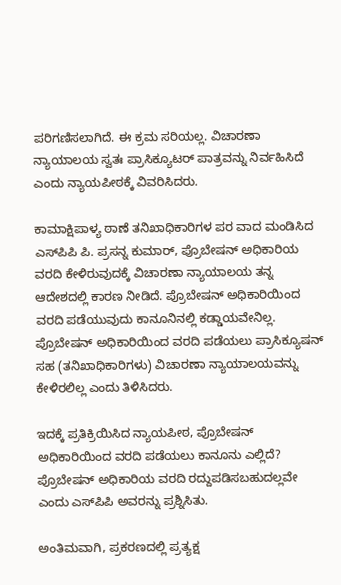ಪರಿಗಣಿಸಲಾಗಿದೆ. ಈ ಕ್ರಮ ಸರಿಯಲ್ಲ. ವಿಚಾರಣಾ ನ್ಯಾಯಾಲಯ ಸ್ವತಃ ಪ್ರಾಸಿಕ್ಯೂಟರ್‌ ಪಾತ್ರವನ್ನು ನಿರ್ವಹಿಸಿದೆ ಎಂದು ನ್ಯಾಯಪೀಠಕ್ಕೆ ವಿವರಿಸಿದರು.

ಕಾಮಾಕ್ಷಿಪಾಳ್ಯ ಠಾಣೆ ತನಿಖಾಧಿಕಾರಿಗಳ ಪರ ವಾದ ಮಂಡಿಸಿದ ಎಸ್‌ಪಿಪಿ ಪಿ. ಪ್ರಸನ್ನ ಕುಮಾರ್‌, ಪ್ರೊಬೇಷನ್ ಅಧಿಕಾರಿಯ ವರದಿ ಕೇಳಿರುವುದಕ್ಕೆ ವಿಚಾರಣಾ ನ್ಯಾಯಾಲಯ ತನ್ನ ಆದೇಶದಲ್ಲಿ ಕಾರಣ ನೀಡಿದೆ. ಪ್ರೊಬೇಷನ್‌ ಅಧಿಕಾರಿಯಿಂದ ವರದಿ ಪಡೆಯುವುದು ಕಾನೂನಿನಲ್ಲಿ ಕಡ್ಡಾಯವೇನಿಲ್ಲ. ಪ್ರೊಬೇಷನ್ ಅಧಿಕಾರಿಯಿಂದ ವರದಿ ಪಡೆಯಲು ಪ್ರಾಸಿಕ್ಯೂಷನ್ ಸಹ (ತನಿಖಾಧಿಕಾರಿಗಳು) ವಿಚಾರಣಾ ನ್ಯಾಯಾಲಯವನ್ನು ಕೇಳಿರಲಿಲ್ಲ ಎಂದು ತಿಳಿಸಿದರು.

ಇದಕ್ಕೆ ಪ್ರತಿಕ್ರಿಯಿಸಿದ ನ್ಯಾಯಪೀಠ, ಪ್ರೊಬೇಷನ್‌ ಅಧಿಕಾರಿಯಿಂದ ವರದಿ ಪಡೆಯಲು ಕಾನೂನು ಎಲ್ಲಿದೆ? ಪ್ರೊಬೇಷನ್ ಅಧಿಕಾರಿಯ ವರದಿ ರದ್ದುಪಡಿಸಬಹುದಲ್ಲವೇ ಎಂದು ಎಸ್‌ಪಿಪಿ ಅವರನ್ನು ಪ್ರಶ್ನಿಸಿತು.

ಅಂತಿಮವಾಗಿ, ಪ್ರಕರಣದಲ್ಲಿ ಪ್ರತ್ಯಕ್ಷ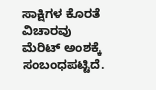ಸಾಕ್ಷಿಗಳ ಕೊರತೆ ವಿಚಾರವು ಮೆರಿಟ್‌ ಅಂಶಕ್ಕೆ ಸಂಬಂಧಪಟ್ಟಿದೆ.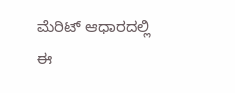ಮೆರಿಟ್‌ ಆಧಾರದಲ್ಲಿ ಈ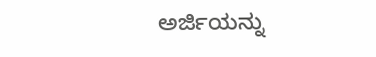ಅರ್ಜಿಯನ್ನು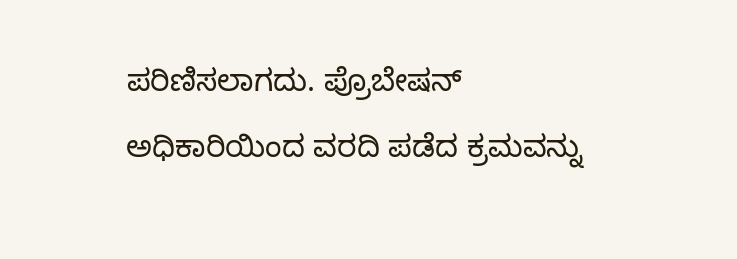ಪರಿಣಿಸಲಾಗದು. ಪ್ರೊಬೇಷನ್‌ ಅಧಿಕಾರಿಯಿಂದ ವರದಿ ಪಡೆದ ಕ್ರಮವನ್ನು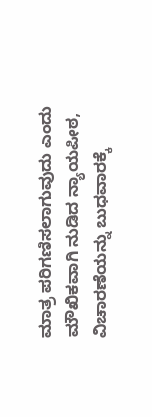ಮಾತ್ರ ಪರಿಗಣಿಸಲಾಗುವುದು ಎಂದು ಮೌಖಿಕವಾಗಿ ನುಡಿದ ನ್ಯಾಯಪೀಠ, ವಿಚಾರಣೆಯನ್ನು ಬುಧವಾರಕ್ಕೆ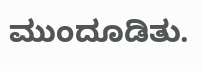ಮುಂದೂಡಿತು.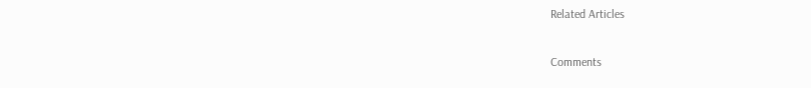Related Articles

Comments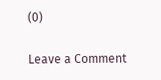(0)

Leave a Comment